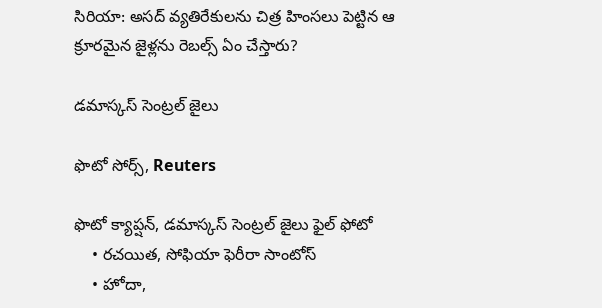సిరియా: అసద్‌ వ్యతిరేకులను చిత్ర హింసలు పెట్టిన ఆ క్రూరమైన జైళ్లను రెబల్స్ ఏం చేస్తారు?

డమాస్కస్ సెంట్రల్ జైలు

ఫొటో సోర్స్, Reuters

ఫొటో క్యాప్షన్, డమాస్కస్ సెంట్రల్ జైలు ఫైల్ ఫోటో
    • రచయిత, సోఫియా ఫెరీరా సాంటోస్
    • హోదా,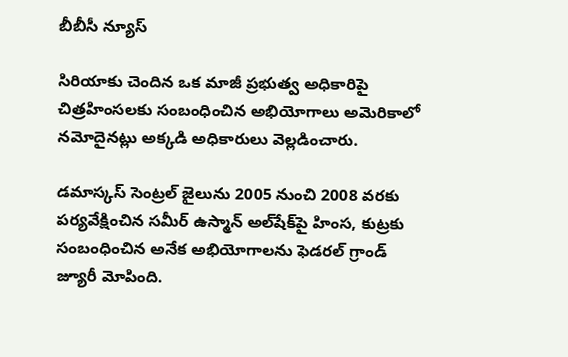బీబీసీ న్యూస్

సిరియాకు చెందిన ఒక మాజీ ప్రభుత్వ అధికారిపై చిత్రహింసలకు సంబంధించిన అభియోగాలు అమెరికాలో నమోదైనట్లు అక్కడి అధికారులు వెల్లడించారు.

డమాస్కస్ సెంట్రల్ జైలును 2005 నుంచి 2008 వరకు పర్యవేక్షించిన సమీర్ ఉస్మాన్ అల్‌షేక్‌పై హింస, కుట్రకు సంబంధించిన అనేక అభియోగాలను ఫెడరల్ గ్రాండ్ జ్యూరీ మోపింది.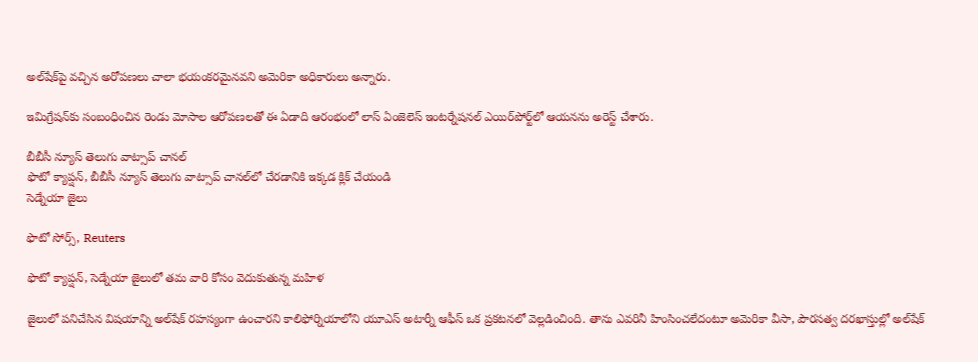అల్‌షేక్‌పై వచ్చిన అరోపణలు చాలా భయంకరమైనవని అమెరికా అధికారులు అన్నారు.

ఇమిగ్రేషన్‌కు సంబంధించిన రెండు మోసాల ఆరోపణలతో ఈ ఏడాది ఆరంభంలో లాస్‌ ఏంజెలెస్ ఇంటర్నేషనల్ ఎయిర్‌పోర్ట్‌లో ఆయనను అరెస్ట్ చేశారు.

బీబీసీ న్యూస్ తెలుగు వాట్సాప్ చానల్
ఫొటో క్యాప్షన్, బీబీసీ న్యూస్ తెలుగు వాట్సాప్ చానల్‌లో చేరడానికి ఇక్కడ క్లిక్ చేయండి
సెడ్నేయా జైలు

ఫొటో సోర్స్, Reuters

ఫొటో క్యాప్షన్, సెడ్నేయా జైలులో తమ వారి కోసం వెదుకుతున్న మహిళ

జైలులో పనిచేసిన విషయాన్ని అల్‌షేక్‌ రహస్యంగా ఉంచారని కాలిఫోర్నియాలోని యూఎస్ అటార్నీ ఆఫీస్ ఒక ప్రకటనలో వెల్లడించింది. తాను ఎవరినీ హింసించలేదంటూ అమెరికా వీసా, పౌరసత్వ దరఖాస్తుల్లో అల్‌షేక్‌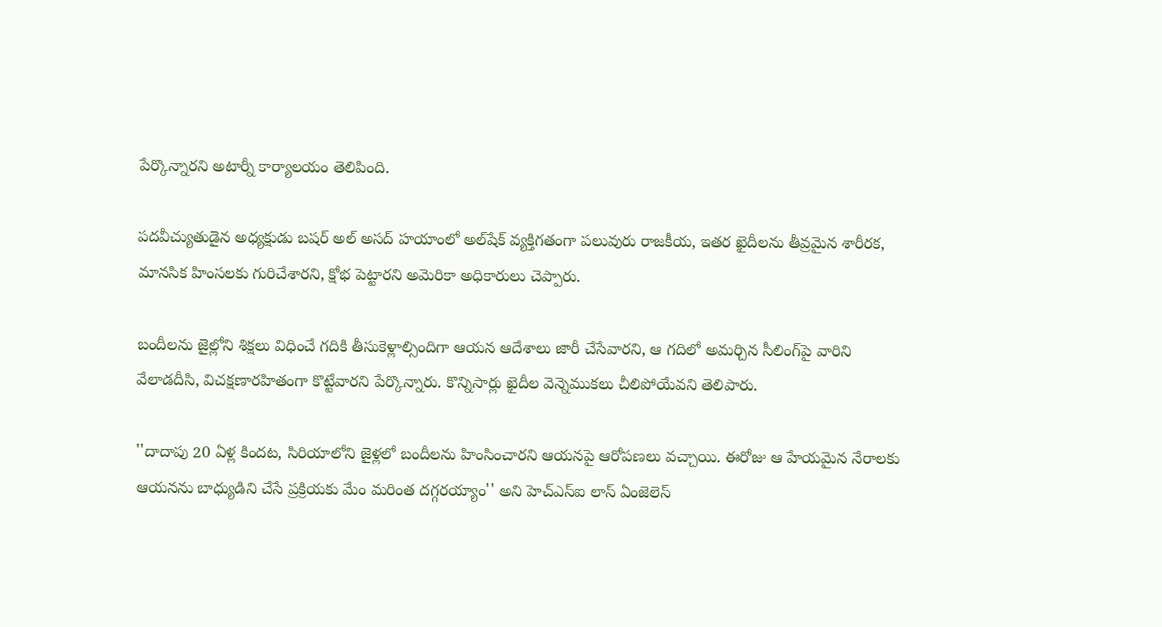పేర్కొన్నారని అటార్నీ కార్యాలయం తెలిపింది.

పదవీచ్యుతుడైన అధ్యక్షుడు బషర్ అల్ అసద్ హయాంలో అల్‌షేక్‌ వ్యక్తిగతంగా పలువురు రాజకీయ, ఇతర ఖైదీలను తీవ్రమైన శారీరక, మానసిక హింసలకు గురిచేశారని, క్షోభ పెట్టారని అమెరికా అధికారులు చెప్పారు.

బందీలను జైల్లోని శిక్షలు విధించే గదికి తీసుకెళ్లాల్సిందిగా ఆయన ఆదేశాలు జారీ చేసేవారని, ఆ గదిలో అమర్చిన సీలింగ్‌పై వారిని వేలాడదీసి, విచక్షణారహితంగా కొట్టేవారని పేర్కొన్నారు. కొన్నిసార్లు ఖైదీల వెన్నెముకలు చీలిపోయేవని తెలిపారు.

''దాదాపు 20 ఏళ్ల కిందట, సిరియాలోని జైళ్లలో బందీలను హింసించారని ఆయనపై ఆరోపణలు వచ్చాయి. ఈరోజు ఆ హేయమైన నేరాలకు ఆయనను బాధ్యుడిని చేసే ప్రక్రియకు మేం మరింత దగ్గరయ్యాం'' అని హెచ్‌ఎస్‌ఐ లాస్ ఏంజెలెస్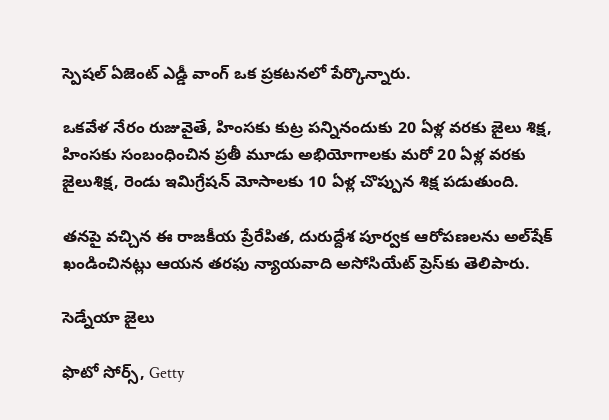స్పెషల్ ఏజెంట్ ఎడ్డీ వాంగ్ ఒక ప్రకటనలో పేర్కొన్నారు.

ఒకవేళ నేరం రుజువైతే, హింసకు కుట్ర పన్నినందుకు 20 ఏళ్ల వరకు జైలు శిక్ష, హింసకు సంబంధించిన ప్రతీ మూడు అభియోగాలకు మరో 20 ఏళ్ల వరకు జైలుశిక్ష, రెండు ఇమిగ్రేషన్ మోసాలకు 10 ఏళ్ల చొప్పున శిక్ష పడుతుంది.

తనపై వచ్చిన ఈ రాజకీయ ప్రేరేపిత, దురుద్దేశ పూర్వక ఆరోపణలను అల్‌షేక్‌ ఖండించినట్లు ఆయన తరఫు న్యాయవాది అసోసియేట్ ప్రెస్‌కు తెలిపారు.

సెడ్నేయా జైలు

ఫొటో సోర్స్, Getty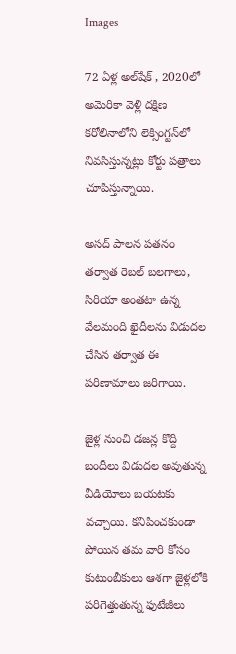Images

72 ఏళ్ల అల్‌షేక్‌ , 2020లో అమెరికా వెళ్లి దక్షిణ కరోలినాలోని లెక్సింగ్టన్‌లో నివసిస్తున్నట్లు కోర్టు పత్రాలు చూపిస్తున్నాయి.

అసద్ పాలన పతనం తర్వాత రెబల్ బలగాలు, సిరియా అంతటా ఉన్న వేలమంది ఖైదీలను విడుదల చేసిన తర్వాత ఈ పరిణామాలు జరిగాయి.

జైళ్ల నుంచి డజన్ల కొద్ది బందీలు విడుదల అవుతున్న వీడియోలు బయటకు వచ్చాయి. కనిపించకుండా పోయిన తమ వారి కోసం కుటుంబీకులు ఆశగా జైళ్లలోకి పరిగెత్తుతున్న ఫుటేజీలు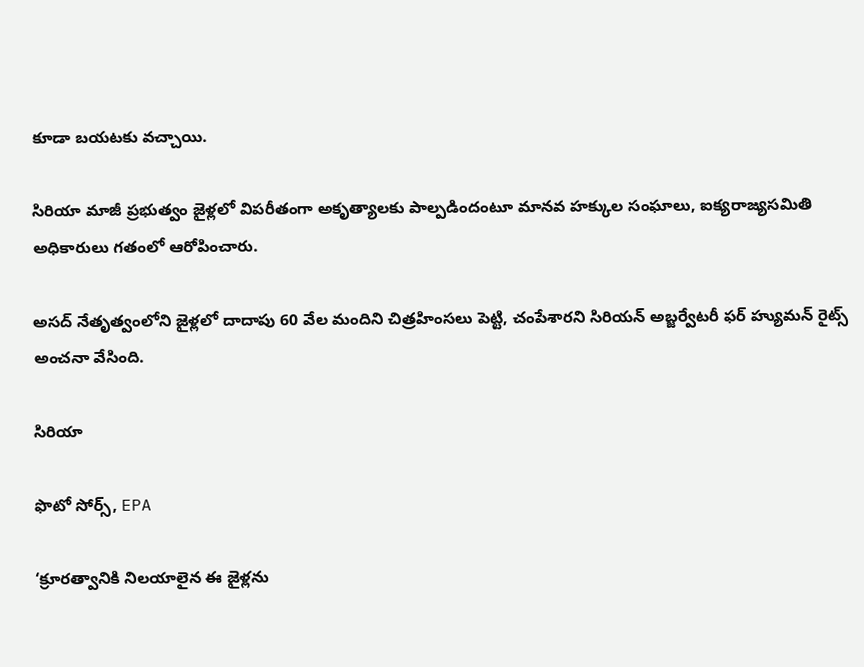కూడా బయటకు వచ్చాయి.

సిరియా మాజీ ప్రభుత్వం జైళ్లలో విపరీతంగా అకృత్యాలకు పాల్పడిందంటూ మానవ హక్కుల సంఘాలు, ఐక్యరాజ్యసమితి అధికారులు గతంలో ఆరోపించారు.

అసద్ నేతృత్వంలోని జైళ్లలో దాదాపు 60 వేల మందిని చిత్రహింసలు పెట్టి, చంపేశారని సిరియన్ అబ్జర్వేటరీ ఫర్ హ్యుమన్ రైట్స్ అంచనా వేసింది.

సిరియా

ఫొటో సోర్స్, EPA

‘క్రూరత్వానికి నిలయాలైన ఈ జైళ్లను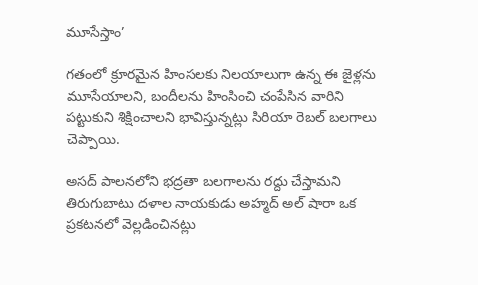మూసేస్తాం’

గతంలో క్రూరమైన హింసలకు నిలయాలుగా ఉన్న ఈ జైళ్లను మూసేయాలని, బందీలను హింసించి చంపేసిన వారిని పట్టుకుని శిక్షించాలని భావిస్తున్నట్లు సిరియా రెబల్ బలగాలు చెప్పాయి.

అసద్ పాలనలోని భద్రతా బలగాలను రద్దు చేస్తామని తిరుగుబాటు దళాల నాయకుడు అహ్మద్ అల్ షారా ఒక ప్రకటనలో వెల్లడించినట్లు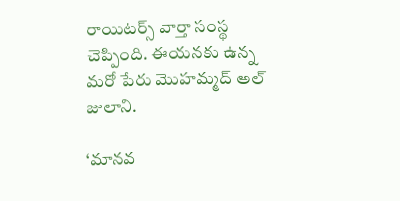రాయిటర్స్ వార్తా సంస్థ చెప్పింది. ఈయనకు ఉన్న మరో పేరు మొహమ్మద్ అల్ జులాని.

‘మానవ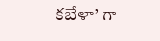కబేళా’ గా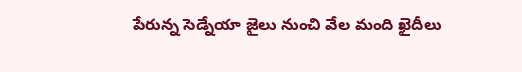పేరున్న సెడ్నేయా జైలు నుంచి వేల మంది ఖైదీలు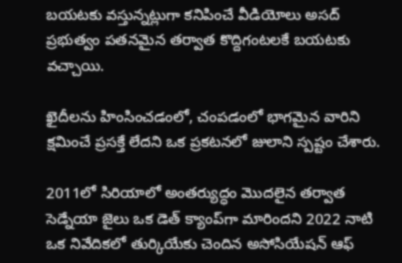బయటకు వస్తున్నట్లుగా కనిపించే వీడియోలు అసద్ ప్రభుత్వం పతనమైన తర్వాత కొద్దిగంటలకే బయటకు వచ్చాయి.

ఖైదీలను హింసించడంలో, చంపడంలో భాగమైన వారిని క్షమించే ప్రసక్తే లేదని ఒక ప్రకటనలో జులాని స్పష్టం చేశారు.

2011లో సిరియాలో అంతర్యుద్ధం మొదలైన తర్వాత సెడ్నేయా జైలు ఒక డెత్ క్యాంప్‌గా మారిందని 2022 నాటి ఒక నివేదికలో తుర్కియేకు చెందిన అసోసియేషన్ ఆఫ్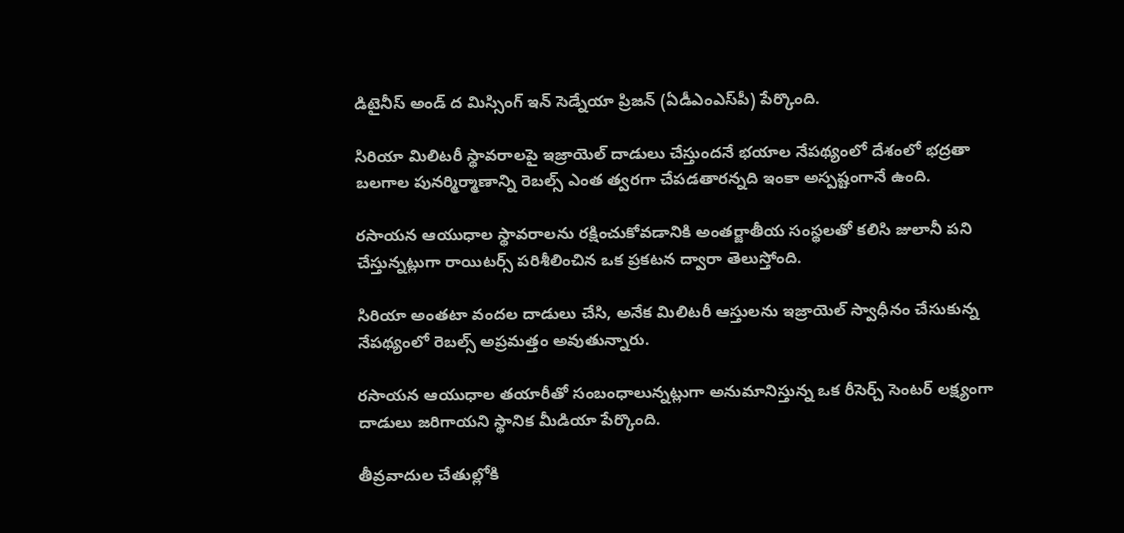డిటైనీస్ అండ్ ద మిస్సింగ్ ఇన్ సెడ్నేయా ప్రిజన్ (ఏడీఎంఎస్‌పీ) పేర్కొంది.

సిరియా మిలిటరీ స్థావరాలపై ఇజ్రాయెల్ దాడులు చేస్తుందనే భయాల నేపథ్యంలో దేశంలో భద్రతా బలగాల పునర్మిర్మాణాన్ని రెబల్స్ ఎంత త్వరగా చేపడతారన్నది ఇంకా అస్పష్టంగానే ఉంది.

రసాయన ఆయుధాల స్థావరాలను రక్షించుకోవడానికి అంతర్జాతీయ సంస్థలతో కలిసి జులానీ పని చేస్తున్నట్లుగా రాయిటర్స్ పరిశీలించిన ఒక ప్రకటన ద్వారా తెలుస్తోంది.

సిరియా అంతటా వందల దాడులు చేసి, అనేక మిలిటరీ ఆస్తులను ఇజ్రాయెల్ స్వాధీనం చేసుకున్న నేపథ్యంలో రెబల్స్ అప్రమత్తం అవుతున్నారు.

రసాయన ఆయుధాల తయారీతో సంబంధాలున్నట్లుగా అనుమానిస్తున్న ఒక రీసెర్చ్ సెంటర్‌ లక్ష్యంగా దాడులు జరిగాయని స్థానిక మీడియా పేర్కొంది.

తీవ్రవాదుల చేతుల్లోకి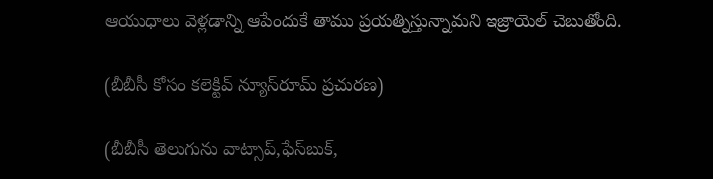ఆయుధాలు వెళ్లడాన్ని ఆపేందుకే తాము ప్రయత్నిస్తున్నామని ఇజ్రాయెల్ చెబుతోంది.

(బీబీసీ కోసం కలెక్టివ్ న్యూస్‌రూమ్ ప్రచురణ)

(బీబీసీ తెలుగును వాట్సాప్‌,ఫేస్‌బుక్,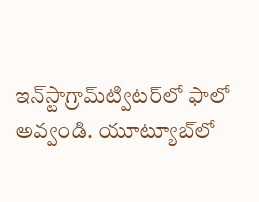ఇన్‌స్టాగ్రామ్‌ట్విటర్‌లో ఫాలో అవ్వండి. యూట్యూబ్‌లో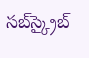సబ్‌స్క్రైబ్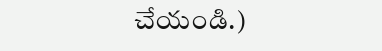చేయండి.)